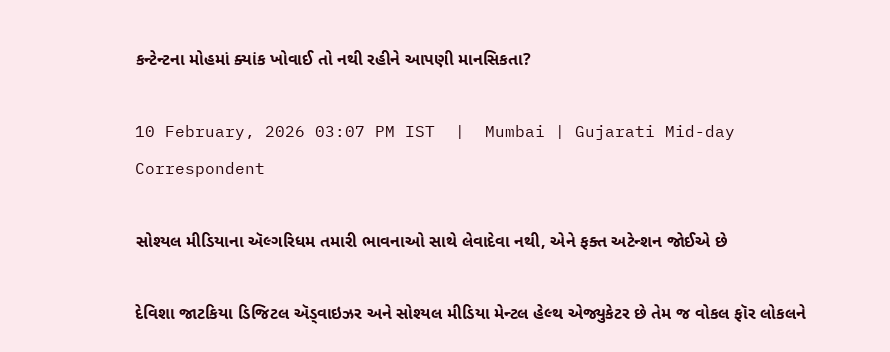કન્ટેન્ટના મોહમાં ક્યાંક ખોવાઈ તો નથી રહીને આપણી માનસિકતા?

10 February, 2026 03:07 PM IST  |  Mumbai | Gujarati Mid-day Correspondent

સોશ્યલ મીડિયાના ઍલ્ગરિધમ તમારી ભાવનાઓ સાથે લેવાદેવા નથી, એને ફક્ત અટેન્શન જોઈએ છે

દેવિશા જાટકિયા ડિજિટલ ઍડ્વાઇઝર અને સોશ્યલ મીડિયા મેન્ટલ હેલ્થ એજ્યુકેટર છે તેમ જ વોકલ ફૉર લોકલને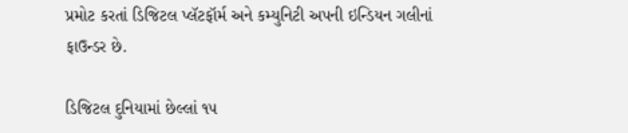પ્રમોટ કરતાં ડિજિટલ પ્લૅટફૉર્મ અને કમ્યુનિટી અપની ઇન્ડિયન ગલીનાં ફાઉન્ડર છે.

ડિજિટલ દુનિયામાં છેલ્લાં ૧૫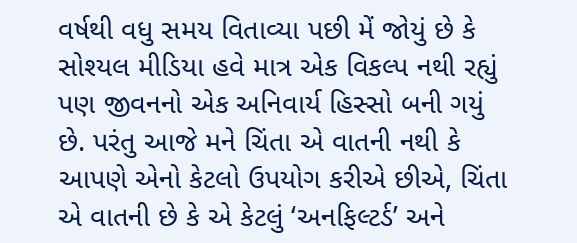વર્ષથી વધુ સમય વિતાવ્યા પછી મેં જોયું છે કે સોશ્યલ મીડિયા હવે માત્ર એક વિકલ્પ નથી રહ્યું પણ જીવનનો એક અનિવાર્ય હિસ્સો બની ગયું છે. પરંતુ આજે મને ચિંતા એ વાતની નથી કે આપણે એનો કેટલો ઉપયોગ કરીએ છીએ, ચિંતા એ વાતની છે કે એ કેટલું ‘અનફિલ્ટર્ડ’ અને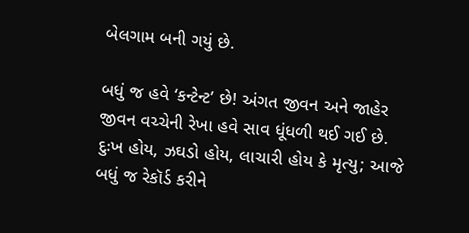બેલગામ બની ગયું છે.

બધું જ હવે ‘કન્ટેન્ટ’ છે! અંગત જીવન અને જાહેર જીવન વચ્ચેની રેખા હવે સાવ ધૂંધળી થઈ ગઈ છે. દુઃખ હોય, ઝઘડો હોય, લાચારી હોય કે મૃત્યુ; આજે બધું જ રેકૉર્ડ કરીને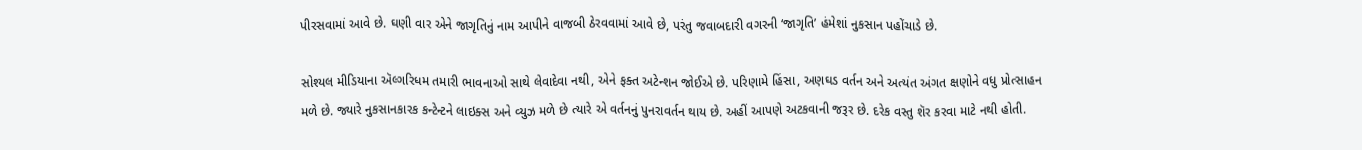પીરસવામાં આવે છે. ઘણી વાર એને જાગૃતિનું નામ આપીને વાજબી ઠેરવવામાં આવે છે, પરંતુ જવાબદારી વગરની ‘જાગૃતિ’ હંમેશાં નુકસાન પહોંચાડે છે.

સોશ્યલ મીડિયાના ઍલ્ગરિધમ તમારી ભાવનાઓ સાથે લેવાદેવા નથી, એને ફક્ત અટેન્શન જોઈએ છે. પરિણામે હિંસા, અણઘડ વર્તન અને અત્યંત અંગત ક્ષણોને વધુ પ્રોત્સાહન મળે છે. જ્યારે નુકસાનકારક કન્ટેન્ટને લાઇક્સ અને વ્યુઝ મળે છે ત્યારે એ વર્તનનું પુનરાવર્તન થાય છે. અહીં આપણે અટકવાની જરૂર છે. દરેક વસ્તુ શૅર કરવા માટે નથી હોતી.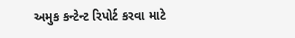અમુક કન્ટેન્ટ રિપોર્ટ કરવા માટે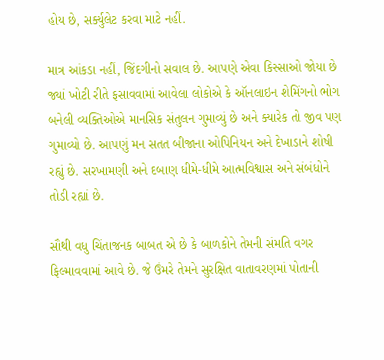હોય છે, સર્ક્યુલેટ કરવા માટે નહીં.

માત્ર આંકડા નહીં, જિંદગીનો સવાલ છે. આપણે એવા કિસ્સાઓ જોયા છે જ્યાં ખોટી રીતે ફસાવવામાં આવેલા લોકોએ કે ઑનલાઇન શેમિંગનો ભોગ બનેલી વ્યક્તિઓએ માનસિક સંતુલન ગુમાવ્યું છે અને ક્યારેક તો જીવ પણ ગુમાવ્યો છે. આપણું મન સતત બીજાના ઓપિનિયન અને દેખાડાને શોષી રહ્યું છે. સરખામણી અને દબાણ ધીમે-ધીમે આત્મવિશ્વાસ અને સંબંધોને તોડી રહ્યાં છે.

સૌથી વધુ ચિંતાજનક બાબત એ છે કે બાળકોને તેમની સંમતિ વગર ફિલ્માવવામાં આવે છે. જે ઉંમરે તેમને સુરક્ષિત વાતાવરણમાં પોતાની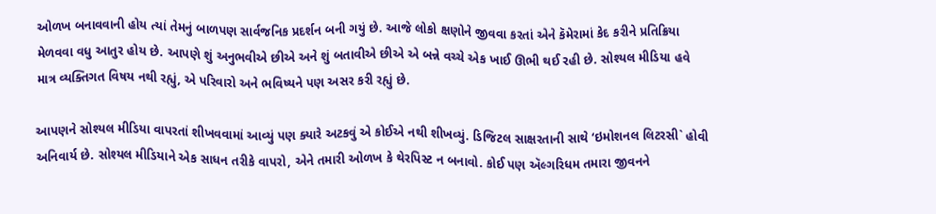ઓળખ બનાવવાની હોય ત્યાં તેમનું બાળપણ સાર્વજનિક પ્રદર્શન બની ગયું છે. આજે લોકો ક્ષણોને જીવવા કરતાં એને કૅમેરામાં કેદ કરીને પ્રતિક્રિયા મેળવવા વધુ આતુર હોય છે. આપણે શું અનુભવીએ છીએ અને શું બતાવીએ છીએ એ બન્ને વચ્ચે એક ખાઈ ઊભી થઈ રહી છે. સોશ્યલ મીડિયા હવે માત્ર વ્યક્તિગત વિષય નથી રહ્યું, એ પરિવારો અને ભવિષ્યને પણ અસર કરી રહ્યું છે.

આપણને સોશ્યલ મીડિયા વાપરતાં શીખવવામાં આવ્યું પણ ક્યારે અટકવું એ કોઈએ નથી શીખવ્યું. ડિજિટલ સાક્ષરતાની સાથે ‘ઇમોશનલ લિટરસી` હોવી અનિવાર્ય છે. સોશ્યલ મીડિયાને એક સાધન તરીકે વાપરો, એને તમારી ઓળખ કે થેરપિસ્ટ ન બનાવો. કોઈ પણ ઍલ્ગરિધમ તમારા જીવનને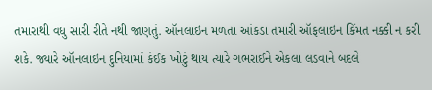તમારાથી વધુ સારી રીતે નથી જાણતું. ઑનલાઇન મળતા આંકડા તમારી ઑફલાઇન કિંમત નક્કી ન કરી શકે. જ્યારે ઑનલાઇન દુનિયામાં કંઈક ખોટું થાય ત્યારે ગભરાઈને એકલા લડવાને બદલે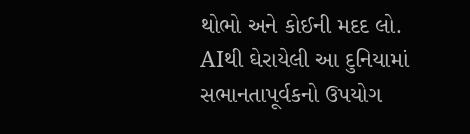થોભો અને કોઈની મદદ લો. AIથી ઘેરાયેલી આ દુનિયામાં સભાનતાપૂર્વકનો ઉપયોગ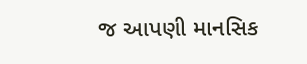જ આપણી માનસિક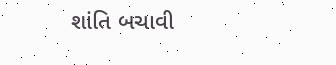શાંતિ બચાવી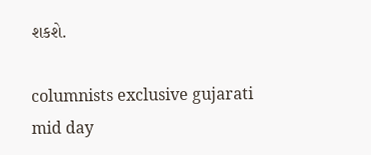શકશે.

columnists exclusive gujarati mid day